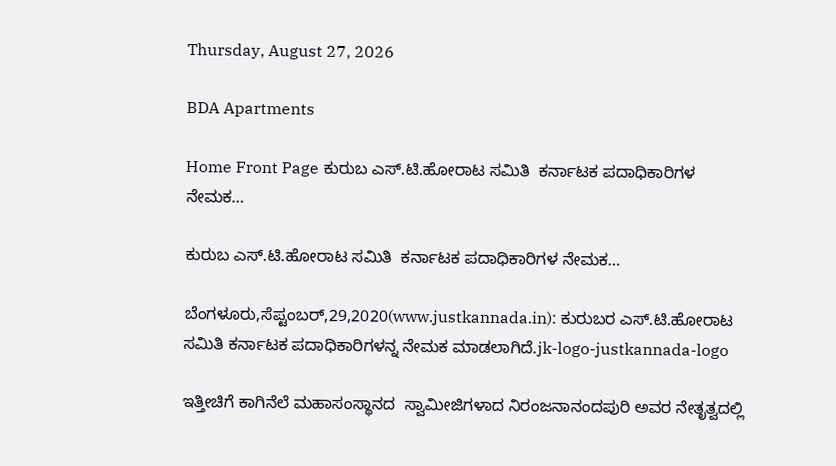Thursday, August 27, 2026

BDA Apartments

Home Front Page ಕುರುಬ ಎಸ್.ಟಿ.ಹೋರಾಟ ಸಮಿತಿ  ಕರ್ನಾಟಕ ಪದಾಧಿಕಾರಿಗಳ ನೇಮಕ…

ಕುರುಬ ಎಸ್.ಟಿ.ಹೋರಾಟ ಸಮಿತಿ  ಕರ್ನಾಟಕ ಪದಾಧಿಕಾರಿಗಳ ನೇಮಕ…

ಬೆಂಗಳೂರು,ಸೆಪ್ಟಂಬರ್,29,2020(www.justkannada.in): ಕುರುಬರ ಎಸ್.ಟಿ.ಹೋರಾಟ ಸಮಿತಿ ಕರ್ನಾಟಕ ಪದಾಧಿಕಾರಿಗಳನ್ನ ನೇಮಕ ಮಾಡಲಾಗಿದೆ.jk-logo-justkannada-logo

ಇತ್ತೀಚಿಗೆ ಕಾಗಿನೆಲೆ ಮಹಾಸಂಸ್ಥಾನದ  ಸ್ವಾಮೀಜಿಗಳಾದ ನಿರಂಜನಾನಂದಪುರಿ ಅವರ ನೇತೃತ್ವದಲ್ಲಿ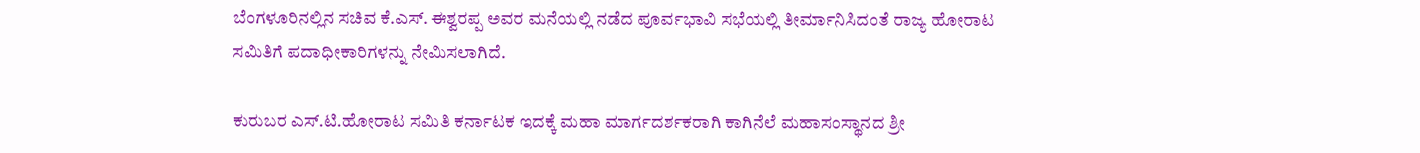ಬೆಂಗಳೂರಿನಲ್ಲಿನ ಸಚಿವ ಕೆ.ಎಸ್. ಈಶ್ವರಪ್ಪ ಅವರ ಮನೆಯಲ್ಲಿ ನಡೆದ ಪೂರ್ವಭಾವಿ ಸಭೆಯಲ್ಲಿ ತೀರ್ಮಾನಿಸಿದಂತೆ ರಾಜ್ಯ ಹೋರಾಟ ಸಮಿತಿಗೆ ಪದಾಧೀಕಾರಿಗಳನ್ನು ನೇಮಿಸಲಾಗಿದೆ.

ಕುರುಬರ ಎಸ್.ಟಿ.ಹೋರಾಟ ಸಮಿತಿ ಕರ್ನಾಟಕ ಇದಕ್ಕೆ ಮಹಾ ಮಾರ್ಗದರ್ಶಕರಾಗಿ ಕಾಗಿನೆಲೆ ಮಹಾಸಂಸ್ಥಾನದ ಶ್ರೀ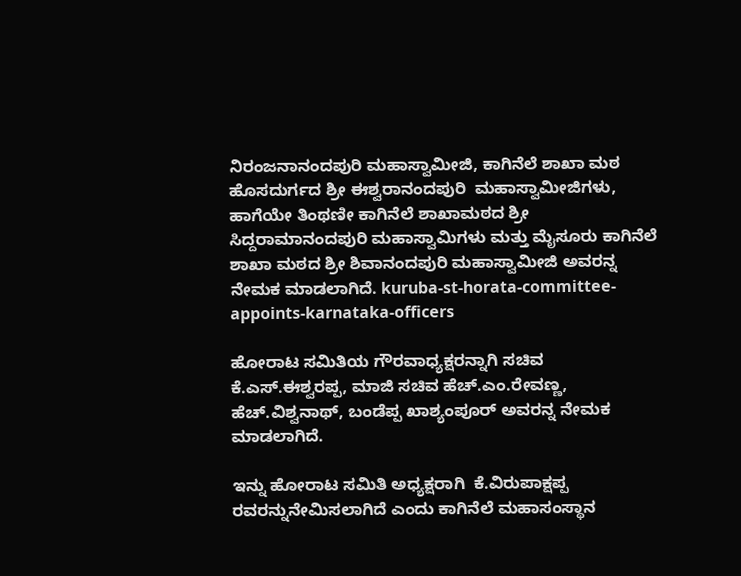ನಿರಂಜನಾನಂದಪುರಿ ಮಹಾಸ್ವಾಮೀಜಿ, ಕಾಗಿನೆಲೆ ಶಾಖಾ ಮಠ ಹೊಸದುರ್ಗದ ಶ್ರೀ ಈಶ್ವರಾನಂದಪುರಿ  ಮಹಾಸ್ವಾಮೀಜಿಗಳು, ಹಾಗೆಯೇ ತಿಂಥಣೀ ಕಾಗಿನೆಲೆ ಶಾಖಾಮಠದ ಶ್ರೀ ಸಿದ್ದರಾಮಾನಂದಪುರಿ ಮಹಾಸ್ವಾಮಿಗಳು ಮತ್ತು ಮೈಸೂರು ಕಾಗಿನೆಲೆ ಶಾಖಾ ಮಠದ ಶ್ರೀ ಶಿವಾನಂದಪುರಿ ಮಹಾಸ್ವಾಮೀಜಿ ಅವರನ್ನ ನೇಮಕ ಮಾಡಲಾಗಿದೆ. kuruba-st-horata-committee-appoints-karnataka-officers

ಹೋರಾಟ ಸಮಿತಿಯ ಗೌರವಾಧ್ಯಕ್ಷರನ್ನಾಗಿ ಸಚಿವ ಕೆ.ಎಸ್.ಈಶ್ವರಪ್ಪ, ಮಾಜಿ ಸಚಿವ ಹೆಚ್.ಎಂ.ರೇವಣ್ಣ, ಹೆಚ್.ವಿಶ್ವನಾಥ್, ಬಂಡೆಪ್ಪ ಖಾಶ್ಯಂಪೂರ್ ಅವರನ್ನ ನೇಮಕ ಮಾಡಲಾಗಿದೆ.

ಇನ್ನು ಹೋರಾಟ ಸಮಿತಿ ಅಧ್ಯಕ್ಷರಾಗಿ  ಕೆ.ವಿರುಪಾಕ್ಷಪ್ಪ ರವರನ್ನುನೇಮಿಸಲಾಗಿದೆ ಎಂದು ಕಾಗಿನೆಲೆ ಮಹಾಸಂಸ್ಥಾನ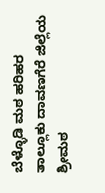ಬೆಳ್ಳೊಡಿ ಮಠ ಹರಿಹರ ತಾಲ್ಲೂಕು ದಾವಣಗೆರೆ ಜಿಲ್ಲೆಯ ಶ್ರೀಮಠ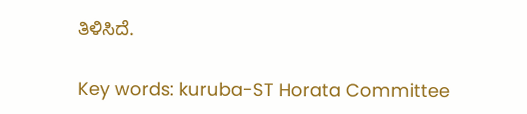ತಿಳಿಸಿದೆ.

Key words: kuruba-ST Horata Committee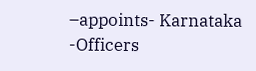–appoints- Karnataka -Officers